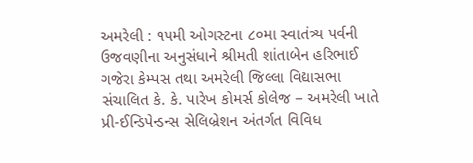અમરેલી : ૧૫મી ઓગસ્ટના ૮૦મા સ્વાતંત્ર્ય પર્વની ઉજવણીના અનુસંધાને શ્રીમતી શાંતાબેન હરિભાઈ ગજેરા કેમ્પસ તથા અમરેલી જિલ્લા વિદ્યાસભા સંચાલિત કે. કે. પારેખ કોમર્સ કોલેજ – અમરેલી ખાતે પ્રી-ઈન્ડિપેન્ડન્સ સેલિબ્રેશન અંતર્ગત વિવિધ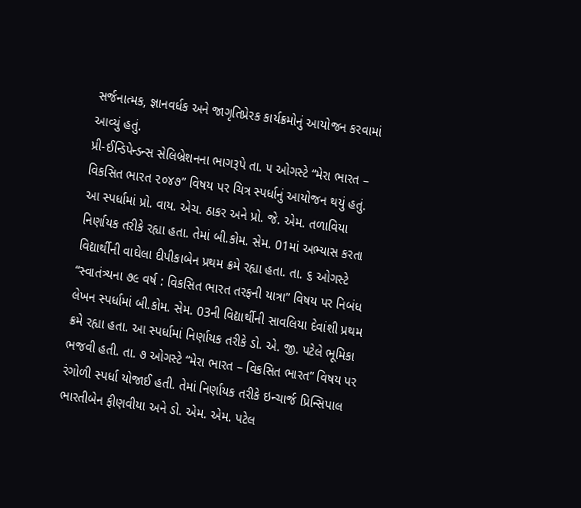સર્જનાત્મક, જ્ઞાનવર્ધક અને જાગૃતિપ્રેરક કાર્યક્રમોનું આયોજન કરવામાં આવ્યું હતું.
પ્રી-ઈન્ડિપેન્ડન્સ સેલિબ્રેશનના ભાગરૂપે તા. ૫ ઓગસ્ટે “મેરા ભારત – વિકસિત ભારત ૨૦૪૭” વિષય પર ચિત્ર સ્પર્ધાનું આયોજન થયું હતું. આ સ્પર્ધામાં પ્રો. વાય. એચ. ઠાકર અને પ્રો. જે. એમ. તળાવિયા નિર્ણાયક તરીકે રહ્યા હતા. તેમાં બી.કોમ. સેમ. 01માં અભ્યાસ કરતા વિદ્યાર્થીની વાઘેલા દીપીકાબેન પ્રથમ ક્રમે રહ્યા હતા. તા. ૬ ઓગસ્ટે “સ્વાતંત્ર્યના ૭૯ વર્ષ : વિકસિત ભારત તરફની યાત્રા” વિષય પર નિબંધ લેખન સ્પર્ધામાં બી.કોમ. સેમ. 03ની વિદ્યાર્થીની સાવલિયા દેવાંશી પ્રથમ ક્રમે રહ્યા હતા. આ સ્પર્ધામાં નિર્ણાયક તરીકે ડો. એ. જી. પટેલે ભૂમિકા ભજવી હતી. તા. ૭ ઓગસ્ટે “મેરા ભારત – વિકસિત ભારત” વિષય પર રંગોળી સ્પર્ધા યોજાઈ હતી. તેમાં નિર્ણાયક તરીકે ઇન્ચાર્જ પ્રિન્સિપાલ ભારતીબેન ફીણવીયા અને ડો. એમ. એમ. પટેલ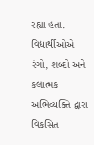રહ્યા હતા. વિદ્યાર્થીઓએ રંગો, શબ્દો અને કલાત્મક અભિવ્યક્તિ દ્વારા વિકસિત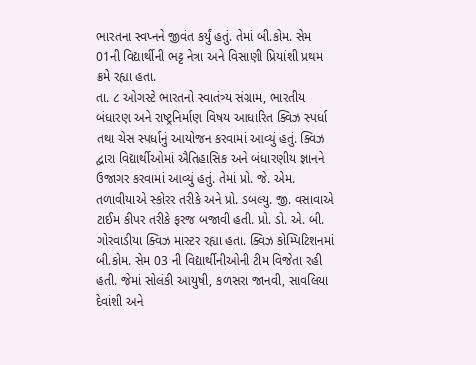ભારતના સ્વપ્નને જીવંત કર્યું હતું. તેમાં બી.કોમ. સેમ 01ની વિદ્યાર્થીની ભટ્ટ નેત્રા અને વિસાણી પ્રિયાંશી પ્રથમ ક્રમે રહ્યા હતા.
તા. ૮ ઓગસ્ટે ભારતનો સ્વાતંત્ર્ય સંગ્રામ, ભારતીય બંધારણ અને રાષ્ટ્રનિર્માણ વિષય આધારિત ક્વિઝ સ્પર્ધા તથા ચેસ સ્પર્ધાનું આયોજન કરવામાં આવ્યું હતું. ક્વિઝ દ્વારા વિદ્યાર્થીઓમાં ઐતિહાસિક અને બંધારણીય જ્ઞાનને ઉજાગર કરવામાં આવ્યું હતું. તેમાં પ્રો. જે. એમ. તળાવીયાએ સ્કોરર તરીકે અને પ્રો. ડબલ્યુ. જી. વસાવાએ ટાઈમ કીપર તરીકે ફરજ બજાવી હતી. પ્રો. ડો. એ. બી. ગોરવાડીયા ક્વિઝ માસ્ટર રહ્યા હતા. ક્વિઝ કોમ્પિટિશનમાં બી.કોમ. સેમ 03 ની વિદ્યાર્થીનીઓની ટીમ વિજેતા રહી હતી. જેમાં સોલંકી આયુષી, કળસરા જાનવી, સાવલિયા દેવાંશી અને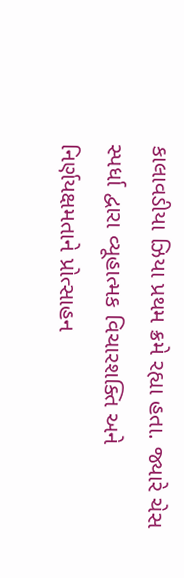કાલાવડીયા ઝિયા પ્રથમ ક્રમે રહ્યા હતા. જ્યારે ચેસ સ્પર્ધા દ્વારા વ્યૂહાત્મક વિચારશક્તિ અને નિર્ણયક્ષમતાને પ્રોત્સાહન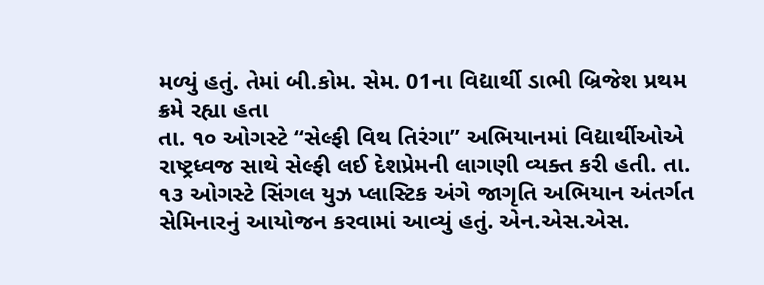મળ્યું હતું. તેમાં બી.કોમ. સેમ. 01ના વિદ્યાર્થી ડાભી બ્રિજેશ પ્રથમ ક્રમે રહ્યા હતા
તા. ૧૦ ઓગસ્ટે “સેલ્ફી વિથ તિરંગા” અભિયાનમાં વિદ્યાર્થીઓએ રાષ્ટ્રધ્વજ સાથે સેલ્ફી લઈ દેશપ્રેમની લાગણી વ્યક્ત કરી હતી. તા. ૧૩ ઓગસ્ટે સિંગલ યુઝ પ્લાસ્ટિક અંગે જાગૃતિ અભિયાન અંતર્ગત સેમિનારનું આયોજન કરવામાં આવ્યું હતું. એન.એસ.એસ.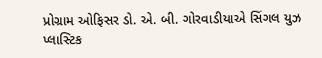પ્રોગ્રામ ઓફિસર ડો. એ. બી. ગોરવાડીયાએ સિંગલ યુઝ પ્લાસ્ટિક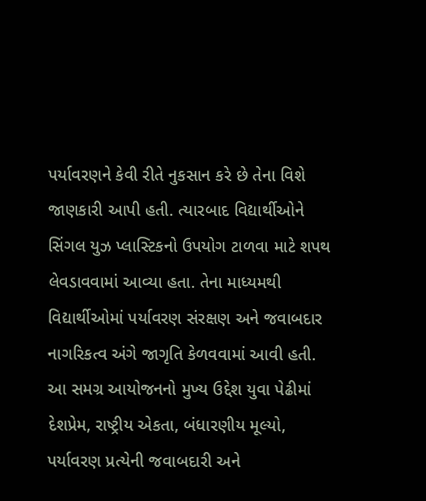પર્યાવરણને કેવી રીતે નુકસાન કરે છે તેના વિશે જાણકારી આપી હતી. ત્યારબાદ વિદ્યાર્થીઓને સિંગલ યુઝ પ્લાસ્ટિકનો ઉપયોગ ટાળવા માટે શપથ લેવડાવવામાં આવ્યા હતા. તેના માધ્યમથી વિદ્યાર્થીઓમાં પર્યાવરણ સંરક્ષણ અને જવાબદાર નાગરિકત્વ અંગે જાગૃતિ કેળવવામાં આવી હતી.
આ સમગ્ર આયોજનનો મુખ્ય ઉદ્દેશ યુવા પેઢીમાં દેશપ્રેમ, રાષ્ટ્રીય એકતા, બંધારણીય મૂલ્યો, પર્યાવરણ પ્રત્યેની જવાબદારી અને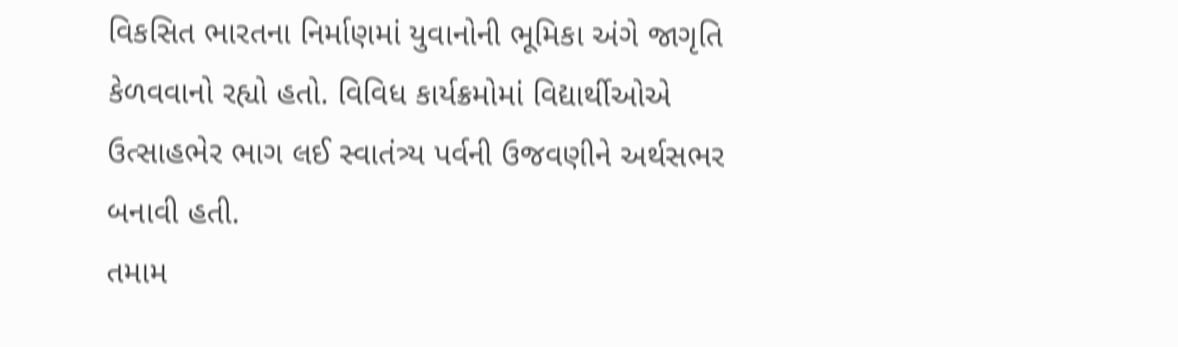વિકસિત ભારતના નિર્માણમાં યુવાનોની ભૂમિકા અંગે જાગૃતિ કેળવવાનો રહ્યો હતો. વિવિધ કાર્યક્રમોમાં વિદ્યાર્થીઓએ ઉત્સાહભેર ભાગ લઈ સ્વાતંત્ર્ય પર્વની ઉજવણીને અર્થસભર બનાવી હતી.
તમામ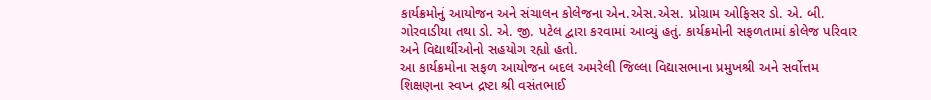કાર્યક્રમોનું આયોજન અને સંચાલન કોલેજના એન.એસ.એસ. પ્રોગ્રામ ઓફિસર ડો. એ. બી. ગોરવાડીયા તથા ડો. એ. જી. પટેલ દ્વારા કરવામાં આવ્યું હતું. કાર્યક્રમોની સફળતામાં કોલેજ પરિવાર અને વિદ્યાર્થીઓનો સહયોગ રહ્યો હતો.
આ કાર્યક્રમોના સફળ આયોજન બદલ અમરેલી જિલ્લા વિદ્યાસભાના પ્રમુખશ્રી અને સર્વોત્તમ શિક્ષણના સ્વપ્ન દ્રષ્ટા શ્રી વસંતભાઈ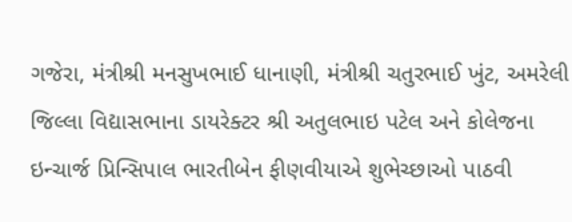ગજેરા, મંત્રીશ્રી મનસુખભાઈ ધાનાણી, મંત્રીશ્રી ચતુરભાઈ ખુંટ, અમરેલી જિલ્લા વિદ્યાસભાના ડાયરેક્ટર શ્રી અતુલભાઇ પટેલ અને કોલેજના ઇન્ચાર્જ પ્રિન્સિપાલ ભારતીબેન ફીણવીયાએ શુભેચ્છાઓ પાઠવી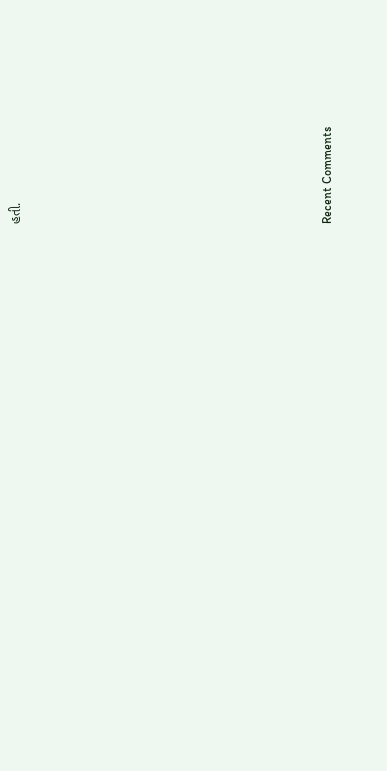હતી.


















Recent Comments